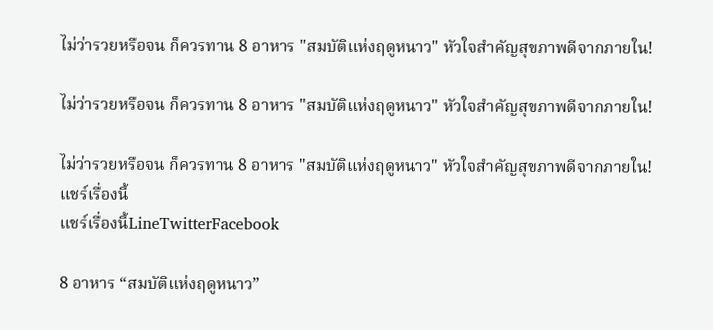ไม่ว่ารวยหรือจน ก็ควรทาน 8 อาหาร "สมบัติแห่งฤดูหนาว" หัวใจสำคัญสุขภาพดีจากภายใน!

ไม่ว่ารวยหรือจน ก็ควรทาน 8 อาหาร "สมบัติแห่งฤดูหนาว" หัวใจสำคัญสุขภาพดีจากภายใน!

ไม่ว่ารวยหรือจน ก็ควรทาน 8 อาหาร "สมบัติแห่งฤดูหนาว" หัวใจสำคัญสุขภาพดีจากภายใน!
แชร์เรื่องนี้
แชร์เรื่องนี้LineTwitterFacebook

8 อาหาร “สมบัติแห่งฤดูหนาว”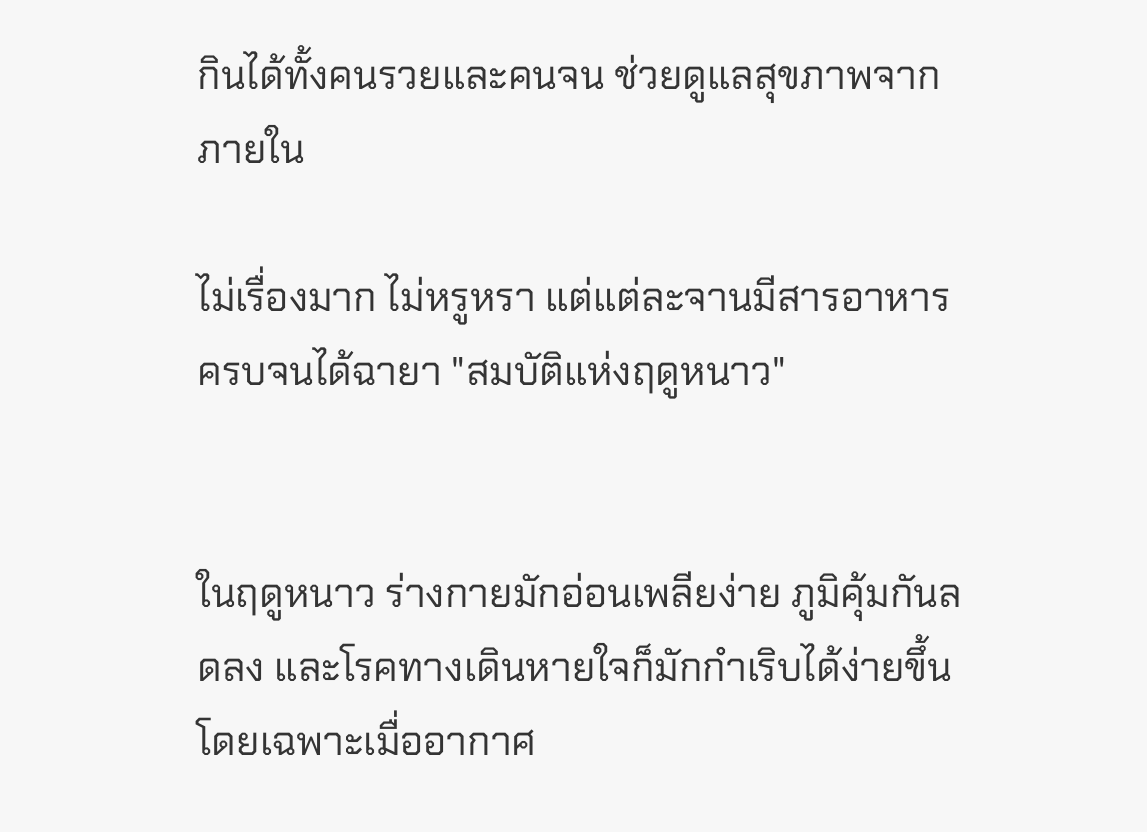กินได้ทั้งคนรวยและคนจน ช่วยดูแลสุขภาพจากภายใน

ไม่เรื่องมาก ไม่หรูหรา แต่แต่ละจานมีสารอาหารครบจนได้ฉายา "สมบัติแห่งฤดูหนาว"


ในฤดูหนาว ร่างกายมักอ่อนเพลียง่าย ภูมิคุ้มกันลดลง และโรคทางเดินหายใจก็มักกำเริบได้ง่ายขึ้น โดยเฉพาะเมื่ออากาศ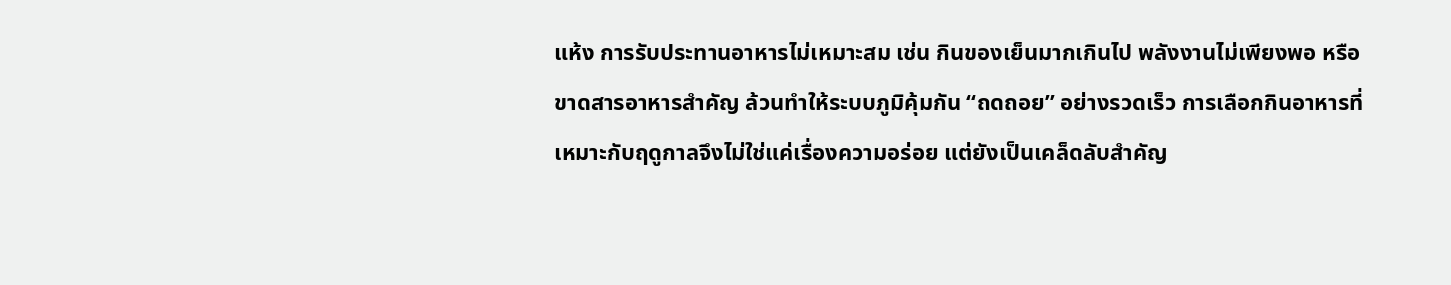แห้ง การรับประทานอาหารไม่เหมาะสม เช่น กินของเย็นมากเกินไป พลังงานไม่เพียงพอ หรือขาดสารอาหารสำคัญ ล้วนทำให้ระบบภูมิคุ้มกัน “ถดถอย” อย่างรวดเร็ว การเลือกกินอาหารที่เหมาะกับฤดูกาลจึงไม่ใช่แค่เรื่องความอร่อย แต่ยังเป็นเคล็ดลับสำคัญ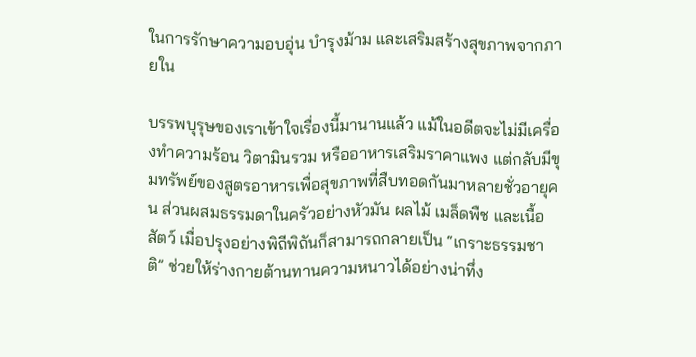ในการรักษาความอบอุ่น บำรุงม้าม และเสริมสร้างสุขภาพจากภายใน

บรรพบุรุษของเราเข้าใจเรื่องนี้มานานแล้ว แม้ในอดีตจะไม่มีเครื่องทำความร้อน วิตามินรวม หรืออาหารเสริมราคาแพง แต่กลับมีขุมทรัพย์ของสูตรอาหารเพื่อสุขภาพที่สืบทอดกันมาหลายชั่วอายุคน ส่วนผสมธรรมดาในครัวอย่างหัวมัน ผลไม้ เมล็ดพืช และเนื้อสัตว์ เมื่อปรุงอย่างพิถีพิถันก็สามารถกลายเป็น “เกราะธรรมชาติ” ช่วยให้ร่างกายต้านทานความหนาวได้อย่างน่าทึ่ง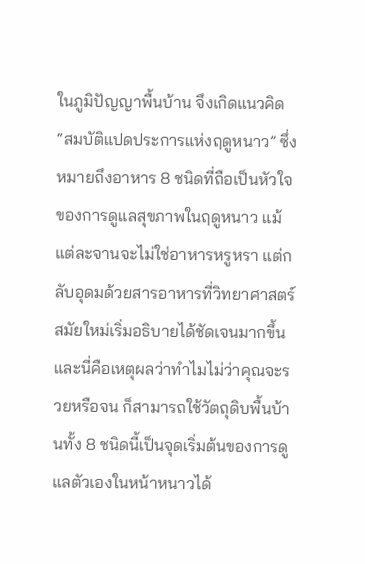ในภูมิปัญญาพื้นบ้าน จึงเกิดแนวคิด “สมบัติแปดประการแห่งฤดูหนาว” ซึ่งหมายถึงอาหาร 8 ชนิดที่ถือเป็นหัวใจของการดูแลสุขภาพในฤดูหนาว แม้แต่ละจานจะไม่ใช่อาหารหรูหรา แต่กลับอุดมด้วยสารอาหารที่วิทยาศาสตร์สมัยใหม่เริ่มอธิบายได้ชัดเจนมากขึ้น และนี่คือเหตุผลว่าทำไมไม่ว่าคุณจะรวยหรือจน ก็สามารถใช้วัตถุดิบพื้นบ้านทั้ง 8 ชนิดนี้เป็นจุดเริ่มต้นของการดูแลตัวเองในหน้าหนาวได้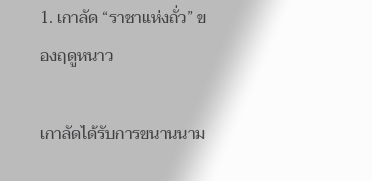1. เกาลัด “ราชาแห่งถั่ว” ของฤดูหนาว

เกาลัดได้รับการขนานนาม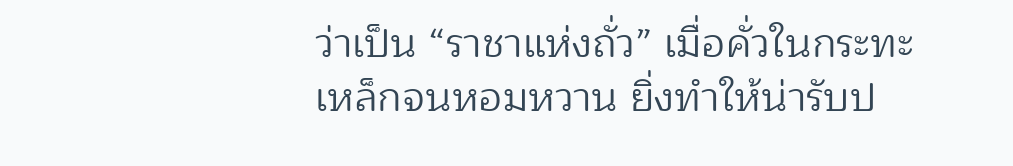ว่าเป็น “ราชาแห่งถั่ว” เมื่อคั่วในกระทะเหล็กจนหอมหวาน ยิ่งทำให้น่ารับป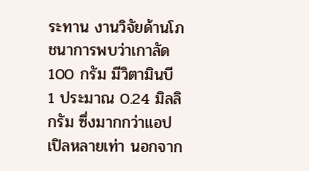ระทาน งานวิจัยด้านโภชนาการพบว่าเกาลัด 100 กรัม มีวิตามินบี 1 ประมาณ 0.24 มิลลิกรัม ซึ่งมากกว่าแอปเปิลหลายเท่า นอกจาก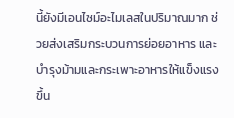นี้ยังมีเอนไซม์อะไมเลสในปริมาณมาก ช่วยส่งเสริมกระบวนการย่อยอาหาร และบำรุงม้ามและกระเพาะอาหารให้แข็งแรงขึ้น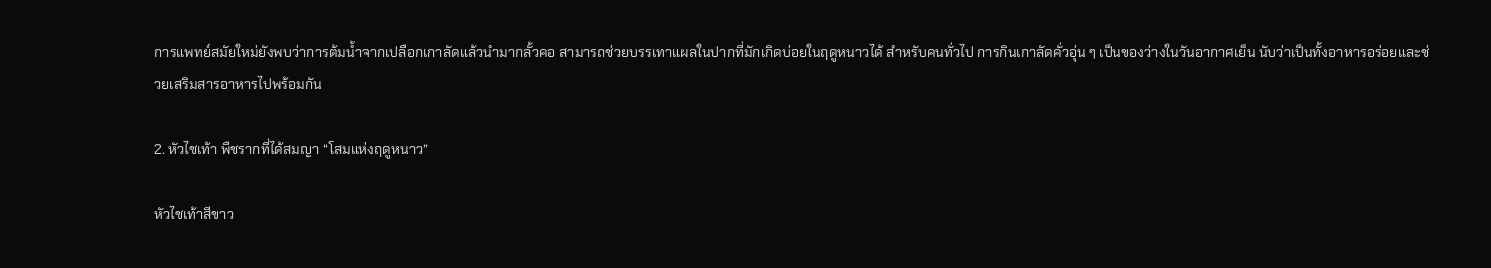การแพทย์สมัยใหม่ยังพบว่าการต้มน้ำจากเปลือกเกาลัดแล้วนำมากลั้วคอ สามารถช่วยบรรเทาแผลในปากที่มักเกิดบ่อยในฤดูหนาวได้ สำหรับคนทั่วไป การกินเกาลัดคั่วอุ่น ๆ เป็นของว่างในวันอากาศเย็น นับว่าเป็นทั้งอาหารอร่อยและช่วยเสริมสารอาหารไปพร้อมกัน

2. หัวไชเท้า พืชรากที่ได้สมญา “โสมแห่งฤดูหนาว”

หัวไชเท้าสีขาว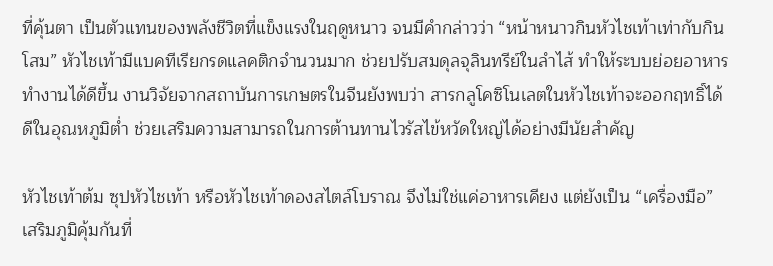ที่คุ้นตา เป็นตัวแทนของพลังชีวิตที่แข็งแรงในฤดูหนาว จนมีคำกล่าวว่า “หน้าหนาวกินหัวไชเท้าเท่ากับกินโสม” หัวไชเท้ามีแบคทีเรียกรดแลคติกจำนวนมาก ช่วยปรับสมดุลจุลินทรีย์ในลำไส้ ทำให้ระบบย่อยอาหารทำงานได้ดีขึ้น งานวิจัยจากสถาบันการเกษตรในจีนยังพบว่า สารกลูโคซิโนเลตในหัวไชเท้าจะออกฤทธิ์ได้ดีในอุณหภูมิต่ำ ช่วยเสริมความสามารถในการต้านทานไวรัสไข้หวัดใหญ่ได้อย่างมีนัยสำคัญ

หัวไชเท้าต้ม ซุปหัวไชเท้า หรือหัวไชเท้าดองสไตล์โบราณ จึงไม่ใช่แค่อาหารเคียง แต่ยังเป็น “เครื่องมือ” เสริมภูมิคุ้มกันที่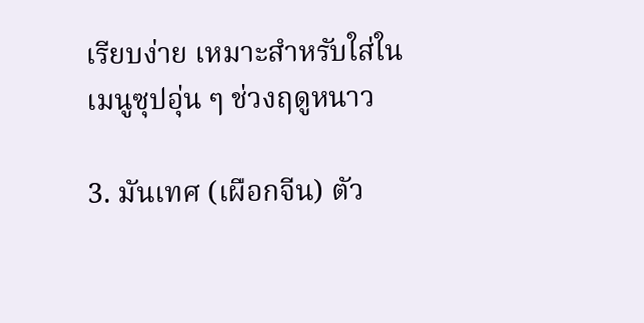เรียบง่าย เหมาะสำหรับใส่ในเมนูซุปอุ่น ๆ ช่วงฤดูหนาว

3. มันเทศ (เผือกจีน) ตัว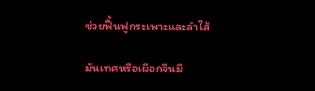ช่วยฟื้นฟูกระเพาะและลำไส้

มันเทศหรือเผือกจีนมี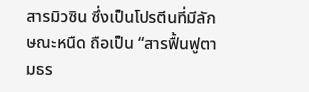สารมิวซิน ซึ่งเป็นโปรตีนที่มีลักษณะหนืด ถือเป็น “สารฟื้นฟูตามธร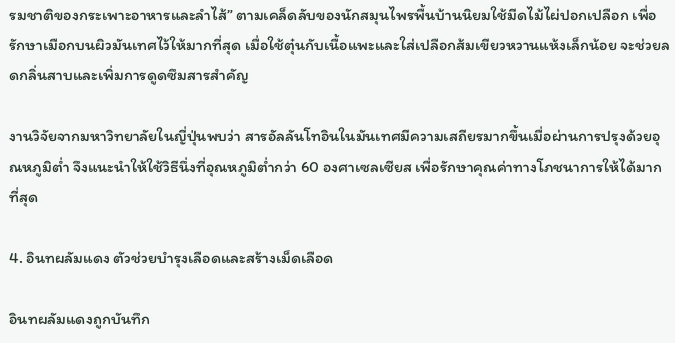รมชาติของกระเพาะอาหารและลำไส้” ตามเคล็ดลับของนักสมุนไพรพื้นบ้านนิยมใช้มีดไม้ไผ่ปอกเปลือก เพื่อรักษาเมือกบนผิวมันเทศไว้ให้มากที่สุด เมื่อใช้ตุ๋นกับเนื้อแพะและใส่เปลือกส้มเขียวหวานแห้งเล็กน้อย จะช่วยลดกลิ่นสาบและเพิ่มการดูดซึมสารสำคัญ

งานวิจัยจากมหาวิทยาลัยในญี่ปุ่นพบว่า สารอัลลันโทอินในมันเทศมีความเสถียรมากขึ้นเมื่อผ่านการปรุงด้วยอุณหภูมิต่ำ จึงแนะนำให้ใช้วิธีนึ่งที่อุณหภูมิต่ำกว่า 60 องศาเซลเซียส เพื่อรักษาคุณค่าทางโภชนาการให้ได้มากที่สุด

4. อินทผลัมแดง ตัวช่วยบำรุงเลือดและสร้างเม็ดเลือด

อินทผลัมแดงถูกบันทึก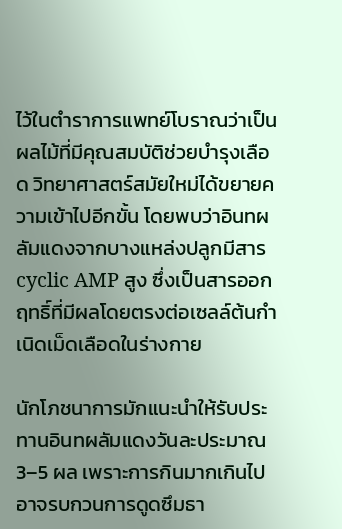ไว้ในตำราการแพทย์โบราณว่าเป็นผลไม้ที่มีคุณสมบัติช่วยบำรุงเลือด วิทยาศาสตร์สมัยใหม่ได้ขยายความเข้าไปอีกขั้น โดยพบว่าอินทผลัมแดงจากบางแหล่งปลูกมีสาร cyclic AMP สูง ซึ่งเป็นสารออกฤทธิ์ที่มีผลโดยตรงต่อเซลล์ต้นกำเนิดเม็ดเลือดในร่างกาย

นักโภชนาการมักแนะนำให้รับประทานอินทผลัมแดงวันละประมาณ 3–5 ผล เพราะการกินมากเกินไปอาจรบกวนการดูดซึมธา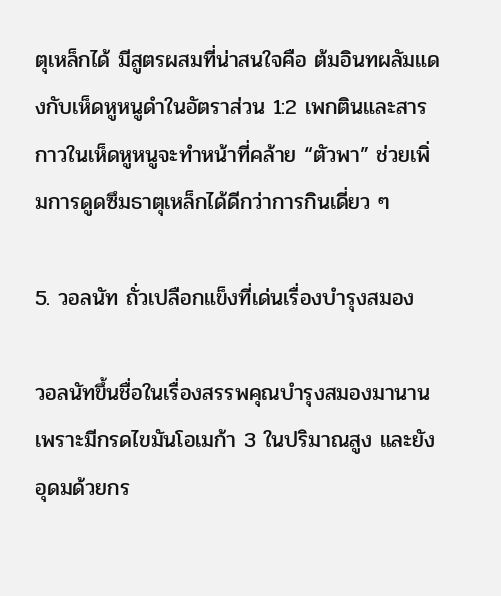ตุเหล็กได้ มีสูตรผสมที่น่าสนใจคือ ต้มอินทผลัมแดงกับเห็ดหูหนูดำในอัตราส่วน 1:2 เพกตินและสารกาวในเห็ดหูหนูจะทำหน้าที่คล้าย “ตัวพา” ช่วยเพิ่มการดูดซึมธาตุเหล็กได้ดีกว่าการกินเดี่ยว ๆ

5. วอลนัท ถั่วเปลือกแข็งที่เด่นเรื่องบำรุงสมอง

วอลนัทขึ้นชื่อในเรื่องสรรพคุณบำรุงสมองมานาน เพราะมีกรดไขมันโอเมก้า 3 ในปริมาณสูง และยังอุดมด้วยกร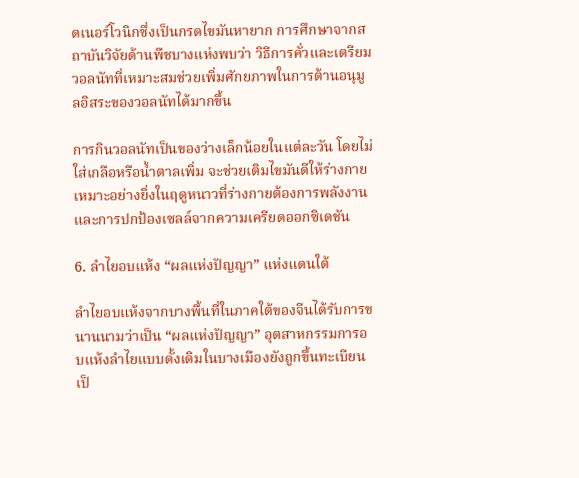ดเนอร์โวนิกซึ่งเป็นกรดไขมันหายาก การศึกษาจากสถาบันวิจัยด้านพืชบางแห่งพบว่า วิธีการคั่วและเตรียมวอลนัทที่เหมาะสมช่วยเพิ่มศักยภาพในการต้านอนุมูลอิสระของวอลนัทได้มากขึ้น

การกินวอลนัทเป็นของว่างเล็กน้อยในแต่ละวัน โดยไม่ใส่เกลือหรือน้ำตาลเพิ่ม จะช่วยเติมไขมันดีให้ร่างกาย เหมาะอย่างยิ่งในฤดูหนาวที่ร่างกายต้องการพลังงานและการปกป้องเซลล์จากความเครียดออกซิเดชัน

6. ลำไยอบแห้ง “ผลแห่งปัญญา” แห่งแดนใต้

ลำไยอบแห้งจากบางพื้นที่ในภาคใต้ของจีนได้รับการขนานนามว่าเป็น “ผลแห่งปัญญา” อุตสาหกรรมการอบแห้งลำไยแบบดั้งเดิมในบางเมืองยังถูกขึ้นทะเบียนเป็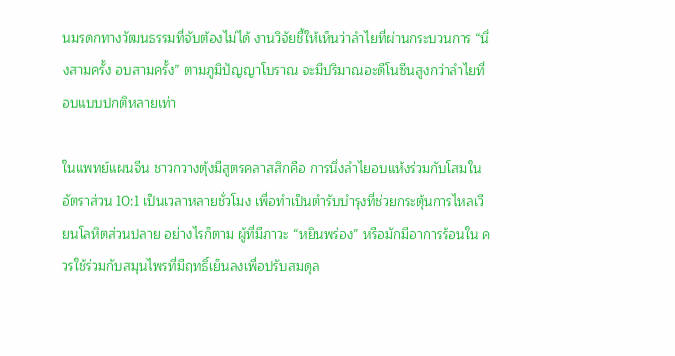นมรดกทางวัฒนธรรมที่จับต้องไม่ได้ งานวิจัยชี้ให้เห็นว่าลำไยที่ผ่านกระบวนการ “นึ่งสามครั้ง อบสามครั้ง” ตามภูมิปัญญาโบราณ จะมีปริมาณอะดีโนซีนสูงกว่าลำไยที่อบแบบปกติหลายเท่า

ในแพทย์แผนจีน ชาวกวางตุ้งมีสูตรคลาสสิกคือ การนึ่งลำไยอบแห้งร่วมกับโสมในอัตราส่วน 10:1 เป็นเวลาหลายชั่วโมง เพื่อทำเป็นตำรับบำรุงที่ช่วยกระตุ้นการไหลเวียนโลหิตส่วนปลาย อย่างไรก็ตาม ผู้ที่มีภาวะ “หยินพร่อง” หรือมักมีอาการร้อนใน ควรใช้ร่วมกับสมุนไพรที่มีฤทธิ์เย็นลงเพื่อปรับสมดุล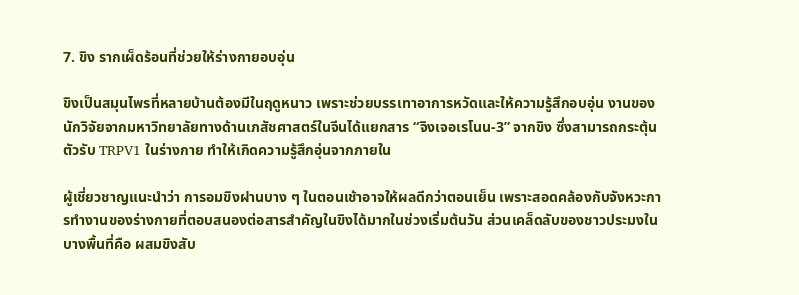7. ขิง รากเผ็ดร้อนที่ช่วยให้ร่างกายอบอุ่น

ขิงเป็นสมุนไพรที่หลายบ้านต้องมีในฤดูหนาว เพราะช่วยบรรเทาอาการหวัดและให้ความรู้สึกอบอุ่น งานของนักวิจัยจากมหาวิทยาลัยทางด้านเภสัชศาสตร์ในจีนได้แยกสาร “จิงเจอเรโนน-3” จากขิง ซึ่งสามารถกระตุ้นตัวรับ TRPV1 ในร่างกาย ทำให้เกิดความรู้สึกอุ่นจากภายใน

ผู้เชี่ยวชาญแนะนำว่า การอมขิงฝานบาง ๆ ในตอนเช้าอาจให้ผลดีกว่าตอนเย็น เพราะสอดคล้องกับจังหวะการทำงานของร่างกายที่ตอบสนองต่อสารสำคัญในขิงได้มากในช่วงเริ่มต้นวัน ส่วนเคล็ดลับของชาวประมงในบางพื้นที่คือ ผสมขิงสับ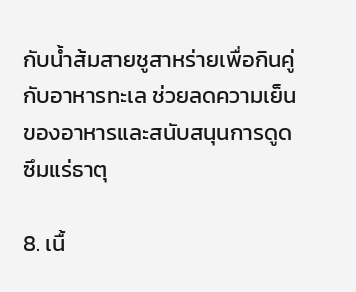กับน้ำส้มสายชูสาหร่ายเพื่อกินคู่กับอาหารทะเล ช่วยลดความเย็นของอาหารและสนับสนุนการดูดซึมแร่ธาตุ

8. เนื้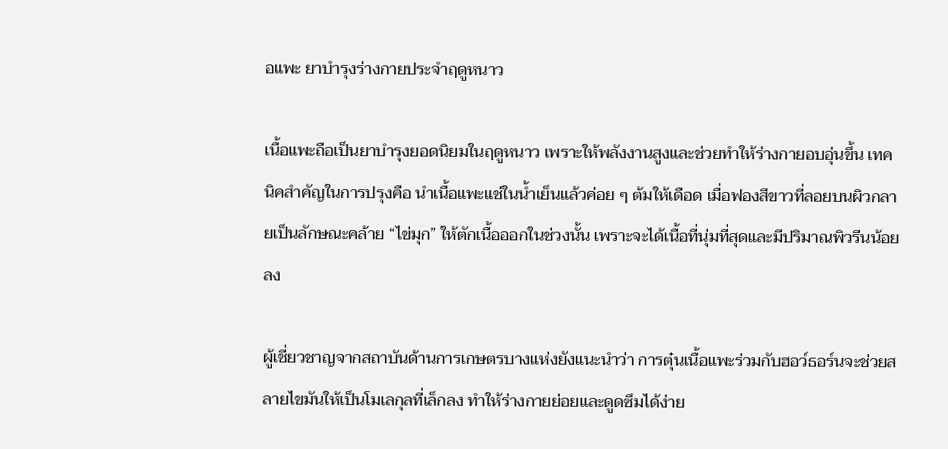อแพะ ยาบำรุงร่างกายประจำฤดูหนาว

เนื้อแพะถือเป็นยาบำรุงยอดนิยมในฤดูหนาว เพราะให้พลังงานสูงและช่วยทำให้ร่างกายอบอุ่นขึ้น เทคนิคสำคัญในการปรุงคือ นำเนื้อแพะแช่ในน้ำเย็นแล้วค่อย ๆ ต้มให้เดือด เมื่อฟองสีขาวที่ลอยบนผิวกลายเป็นลักษณะคล้าย “ไข่มุก” ให้ตักเนื้อออกในช่วงนั้น เพราะจะได้เนื้อที่นุ่มที่สุดและมีปริมาณพิวรีนน้อยลง

ผู้เชี่ยวชาญจากสถาบันด้านการเกษตรบางแห่งยังแนะนำว่า การตุ๋นเนื้อแพะร่วมกับฮอว์ธอร์นจะช่วยสลายไขมันให้เป็นโมเลกุลที่เล็กลง ทำให้ร่างกายย่อยและดูดซึมได้ง่าย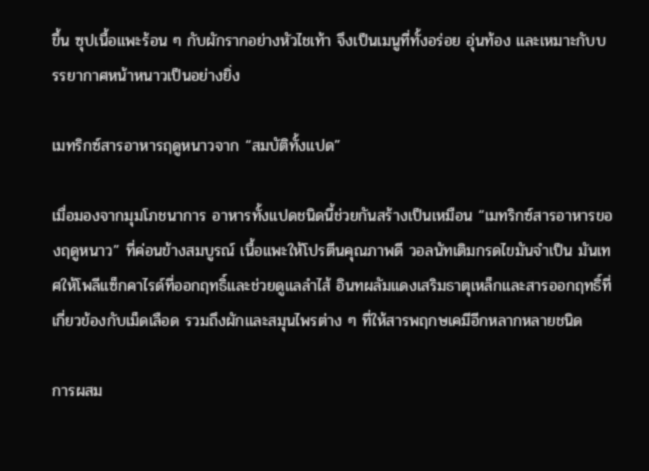ขึ้น ซุปเนื้อแพะร้อน ๆ กับผักรากอย่างหัวไชเท้า จึงเป็นเมนูที่ทั้งอร่อย อุ่นท้อง และเหมาะกับบรรยากาศหน้าหนาวเป็นอย่างยิ่ง

เมทริกซ์สารอาหารฤดูหนาวจาก “สมบัติทั้งแปด”

เมื่อมองจากมุมโภชนาการ อาหารทั้งแปดชนิดนี้ช่วยกันสร้างเป็นเหมือน “เมทริกซ์สารอาหารของฤดูหนาว” ที่ค่อนข้างสมบูรณ์ เนื้อแพะให้โปรตีนคุณภาพดี วอลนัทเติมกรดไขมันจำเป็น มันเทศให้โพลีแซ็กคาไรด์ที่ออกฤทธิ์และช่วยดูแลลำไส้ อินทผลัมแดงเสริมธาตุเหล็กและสารออกฤทธิ์ที่เกี่ยวข้องกับเม็ดเลือด รวมถึงผักและสมุนไพรต่าง ๆ ที่ให้สารพฤกษเคมีอีกหลากหลายชนิด

การผสม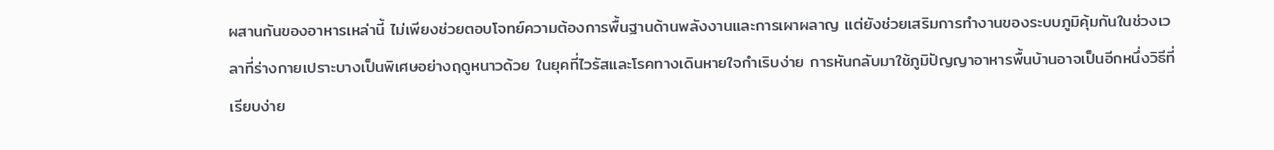ผสานกันของอาหารเหล่านี้ ไม่เพียงช่วยตอบโจทย์ความต้องการพื้นฐานด้านพลังงานและการเผาผลาญ แต่ยังช่วยเสริมการทำงานของระบบภูมิคุ้มกันในช่วงเวลาที่ร่างกายเปราะบางเป็นพิเศษอย่างฤดูหนาวด้วย ในยุคที่ไวรัสและโรคทางเดินหายใจกำเริบง่าย การหันกลับมาใช้ภูมิปัญญาอาหารพื้นบ้านอาจเป็นอีกหนึ่งวิธีที่เรียบง่าย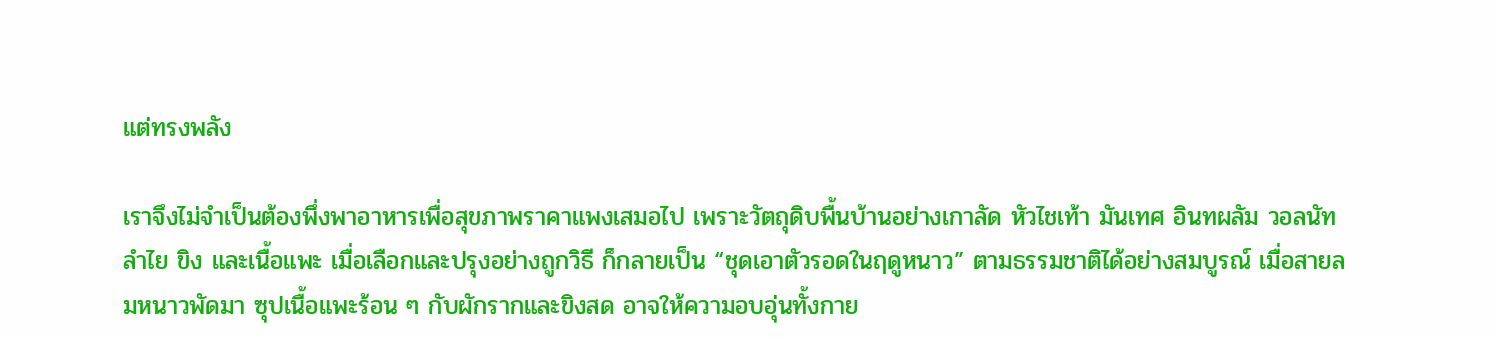แต่ทรงพลัง

เราจึงไม่จำเป็นต้องพึ่งพาอาหารเพื่อสุขภาพราคาแพงเสมอไป เพราะวัตถุดิบพื้นบ้านอย่างเกาลัด หัวไชเท้า มันเทศ อินทผลัม วอลนัท ลำไย ขิง และเนื้อแพะ เมื่อเลือกและปรุงอย่างถูกวิธี ก็กลายเป็น “ชุดเอาตัวรอดในฤดูหนาว” ตามธรรมชาติได้อย่างสมบูรณ์ เมื่อสายลมหนาวพัดมา ซุปเนื้อแพะร้อน ๆ กับผักรากและขิงสด อาจให้ความอบอุ่นทั้งกาย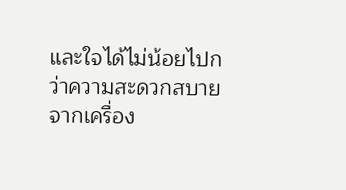และใจได้ไม่น้อยไปกว่าความสะดวกสบายจากเครื่อง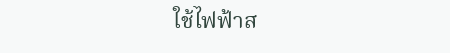ใช้ไฟฟ้าส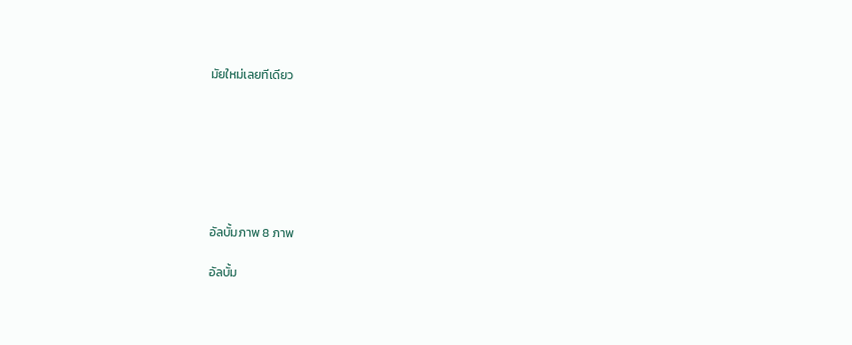มัยใหม่เลยทีเดียว







อัลบั้มภาพ 8 ภาพ

อัลบั้ม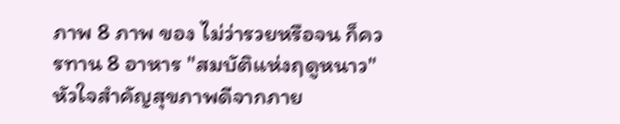ภาพ 8 ภาพ ของ ไม่ว่ารวยหรือจน ก็ควรทาน 8 อาหาร "สมบัติแห่งฤดูหนาว" หัวใจสำคัญสุขภาพดีจากภาย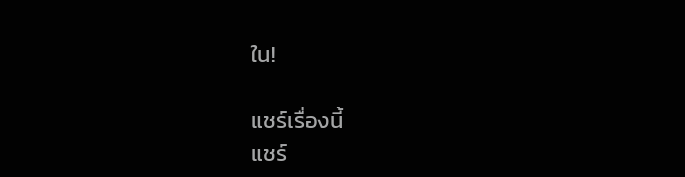ใน!

แชร์เรื่องนี้
แชร์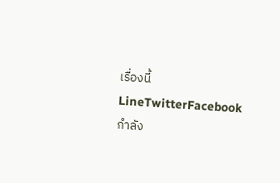เรื่องนี้LineTwitterFacebook
กำลัง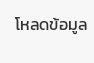โหลดข้อมูล